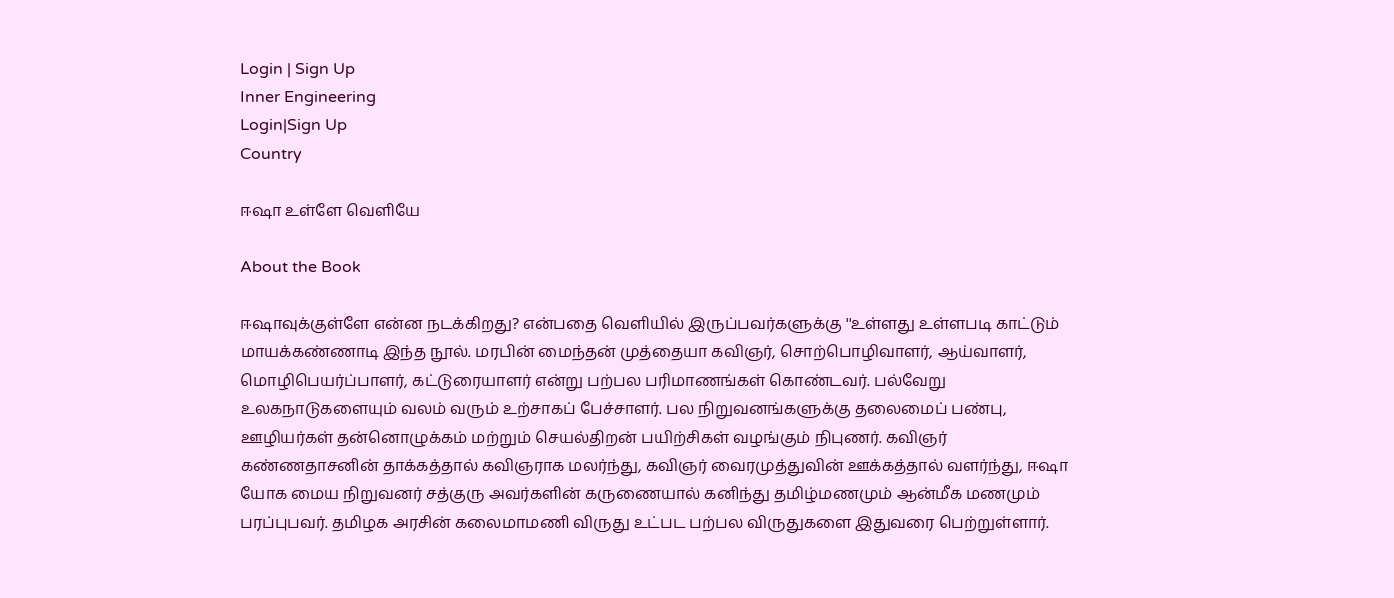Login | Sign Up
Inner Engineering
Login|Sign Up
Country

ஈஷா உள்ளே வெளியே

About the Book

ஈஷாவுக்குள்ளே என்ன நடக்கிறது? என்பதை வெளியில் இருப்பவர்களுக்கு ''உள்ளது உள்ளபடி காட்டும் மாயக்கண்ணாடி இந்த நூல். மரபின் மைந்தன் முத்தையா கவிஞர், சொற்பொழிவாளர், ஆய்வாளர், மொழிபெயர்ப்பாளர், கட்டுரையாளர் என்று பற்பல பரிமாணங்கள் கொண்டவர். பல்வேறு உலகநாடுகளையும் வலம் வரும் உற்சாகப் பேச்சாளர். பல நிறுவனங்களுக்கு தலைமைப் பண்பு, ஊழியர்கள் தன்னொழுக்கம் மற்றும் செயல்திறன் பயிற்சிகள் வழங்கும் நிபுணர். கவிஞர் கண்ணதாசனின் தாக்கத்தால் கவிஞராக மலர்ந்து, கவிஞர் வைரமுத்துவின் ஊக்கத்தால் வளர்ந்து, ஈஷா யோக மைய நிறுவனர் சத்குரு அவர்களின் கருணையால் கனிந்து தமிழ்மணமும் ஆன்மீக மணமும் பரப்புபவர். தமிழக அரசின் கலைமாமணி விருது உட்பட பற்பல விருதுகளை இதுவரை பெற்றுள்ளார்.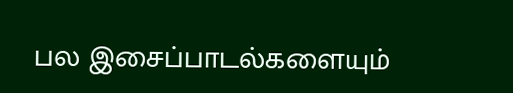பல இசைப்பாடல்களையும்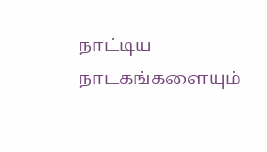நாட்டிய நாடகங்களையும்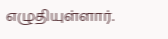எழுதியுள்ளார்.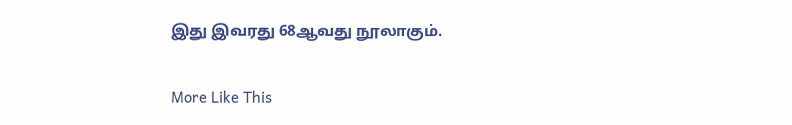இது இவரது 68ஆவது நூலாகும்.

More Like This